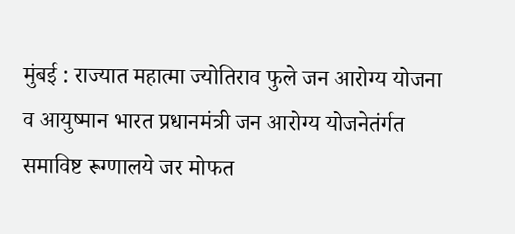मुंबई : राज्यात महात्मा ज्योतिराव फुले जन आरोग्य योजना व आयुष्मान भारत प्रधानमंत्री जन आरोग्य योजनेतंर्गत समाविष्ट रूग्णालये जर मोफत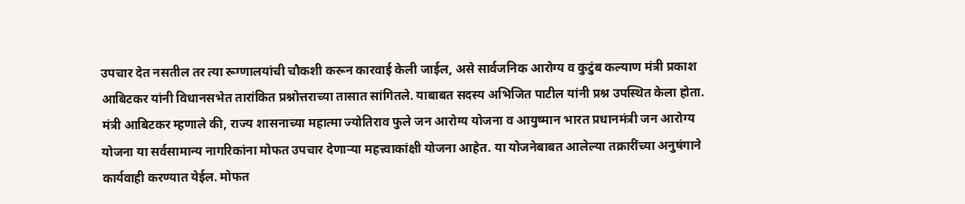उपचार देत नसतील तर त्या रूग्णालयांची चौकशी करून कारवाई केली जाईल, असे सार्वजनिक आरोग्य व कुटुंब कल्याण मंत्री प्रकाश आबिटकर यांनी विधानसभेत तारांकित प्रश्नोत्तराच्या तासात सांगितले. याबाबत सदस्य अभिजित पाटील यांनी प्रश्न उपस्थित केला होता.
मंत्री आबिटकर म्हणाले की, राज्य शासनाच्या महात्मा ज्योतिराव फुले जन आरोग्य योजना व आयुष्मान भारत प्रधानमंत्री जन आरोग्य योजना या सर्वसामान्य नागरिकांना मोफत उपचार देणाऱ्या महत्त्वाकांक्षी योजना आहेत. या योजनेबाबत आलेल्या तक्रारींच्या अनुषंगाने कार्यवाही करण्यात येईल. मोफत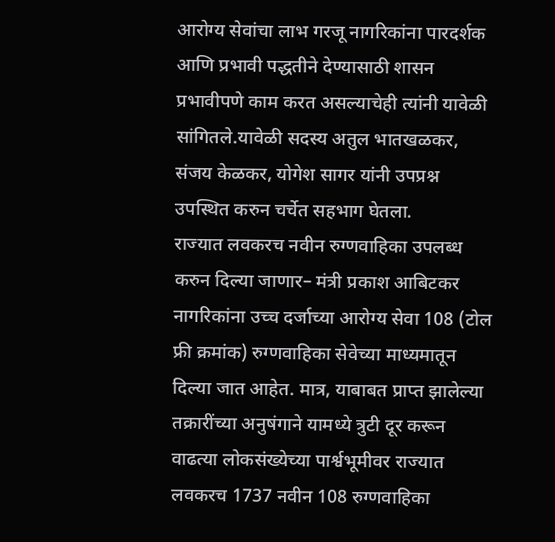आरोग्य सेवांचा लाभ गरजू नागरिकांना पारदर्शक आणि प्रभावी पद्धतीने देण्यासाठी शासन प्रभावीपणे काम करत असल्याचेही त्यांनी यावेळी सांगितले.यावेळी सदस्य अतुल भातखळकर, संजय केळकर, योगेश सागर यांनी उपप्रश्न उपस्थित करुन चर्चेत सहभाग घेतला.
राज्यात लवकरच नवीन रुग्णवाहिका उपलब्ध करुन दिल्या जाणार– मंत्री प्रकाश आबिटकर
नागरिकांना उच्च दर्जाच्या आरोग्य सेवा 108 (टोल फ्री क्रमांक) रुग्णवाहिका सेवेच्या माध्यमातून दिल्या जात आहेत. मात्र, याबाबत प्राप्त झालेल्या तक्रारींच्या अनुषंगाने यामध्ये त्रुटी दूर करून वाढत्या लोकसंख्येच्या पार्श्वभूमीवर राज्यात लवकरच 1737 नवीन 108 रुग्णवाहिका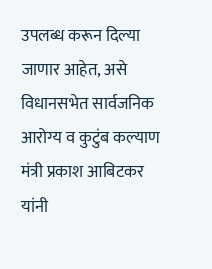उपलब्ध करून दिल्या जाणार आहेत, असे विधानसभेत सार्वजनिक आरोग्य व कुटुंब कल्याण मंत्री प्रकाश आबिटकर यांनी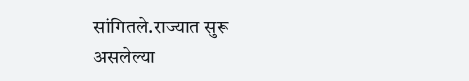सांगितले.राज्यात सुरू असलेल्या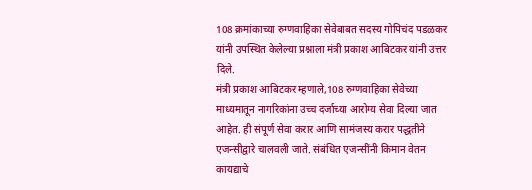108 क्रमांकाच्या रुग्णवाहिका सेवेबाबत सदस्य गोपिचंद पडळकर यांनी उपस्थित केलेल्या प्रश्नाला मंत्री प्रकाश आबिटकर यांनी उत्तर दिले.
मंत्री प्रकाश आबिटकर म्हणाले,108 रुग्णवाहिका सेवेच्या माध्यमातून नागरिकांना उच्च दर्जाच्या आरोग्य सेवा दिल्या जात आहेत. ही संपूर्ण सेवा करार आणि सामंजस्य करार पद्धतीने एजन्सीद्वारे चालवली जाते. संबंधित एजन्सींनी किमान वेतन कायद्याचे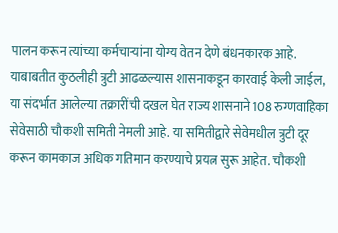पालन करून त्यांच्या कर्मचाऱ्यांना योग्य वेतन देणे बंधनकारक आहे. याबाबतीत कुठलीही त्रुटी आढळल्यास शासनाकडून कारवाई केली जाईल, या संदर्भात आलेल्या तक्रारींची दखल घेत राज्य शासनाने 108 रुग्णवाहिका सेवेसाठी चौकशी समिती नेमली आहे. या समितीद्वारे सेवेमधील त्रुटी दूर करून कामकाज अधिक गतिमान करण्याचे प्रयत्न सुरू आहेत. चौकशी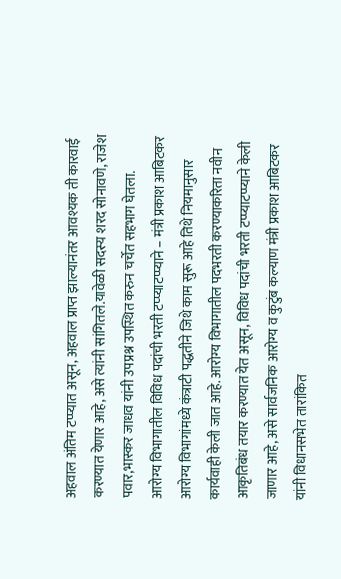अहवाल अंतिम टप्प्यात असून, अहवाल प्राप्त झाल्यानंतर आवश्यक ती कारवाई करण्यात येणार आहे, असे त्यांनी सांगितले.यावेळी सदस्य शरद सोनावणे, राजेश पवार,भास्कर जाधव यांनी उपप्रश्न उपस्थित करुन चर्चेत सहभाग घेतला.
आरोग्य विभागातील विविध पदांची भरती टप्प्याटप्प्याने – मंत्री प्रकाश आबिटकर
आरोग्य विभागांमध्ये कंत्राटी पद्धतीने जिथे काम सुरू आहे तिथे नियमानुसार कार्यवाही केली जात आहे. आरोग्य विभागातील पदभरती करण्याकरिता नवीन आकृतिबंध तयार करण्यात येत असून, विविध पदांची भरती टप्प्याटप्प्याने केली जाणार आहे, असे सार्वजनिक आरोग्य व कुटुंब कल्याण मंत्री प्रकाश आबिटकर यांनी विधानसभेत तारांकित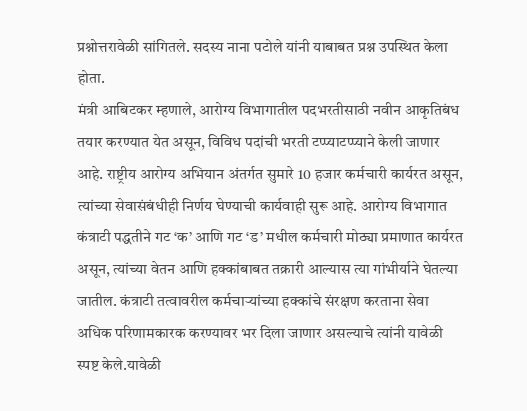प्रश्नोत्तरावेळी सांगितले. सदस्य नाना पटोले यांनी याबाबत प्रश्न उपस्थित केला होता.
मंत्री आबिटकर म्हणाले, आरोग्य विभागातील पदभरतीसाठी नवीन आकृतिबंध तयार करण्यात येत असून, विविध पदांची भरती टप्प्याटप्प्याने केली जाणार आहे. राष्ट्रीय आरोग्य अभियान अंतर्गत सुमारे 10 हजार कर्मचारी कार्यरत असून, त्यांच्या सेवासंबंधीही निर्णय घेण्याची कार्यवाही सुरू आहे. आरोग्य विभागात कंत्राटी पद्धतीने गट ‘क’ आणि गट ‘ड’ मधील कर्मचारी मोठ्या प्रमाणात कार्यरत असून, त्यांच्या वेतन आणि हक्कांबाबत तक्रारी आल्यास त्या गांभीर्याने घेतल्या जातील. कंत्राटी तत्वावरील कर्मचाऱ्यांच्या हक्कांचे संरक्षण करताना सेवा अधिक परिणामकारक करण्यावर भर दिला जाणार असल्याचे त्यांनी यावेळी स्पष्ट केले.यावेळी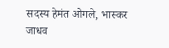सदस्य हेमंत ओगले, भास्कर जाधव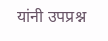यांनी उपप्रश्न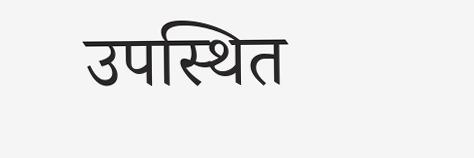उपस्थित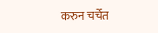करुन चर्चेत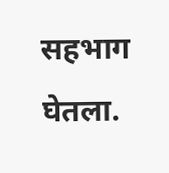सहभाग घेतला.